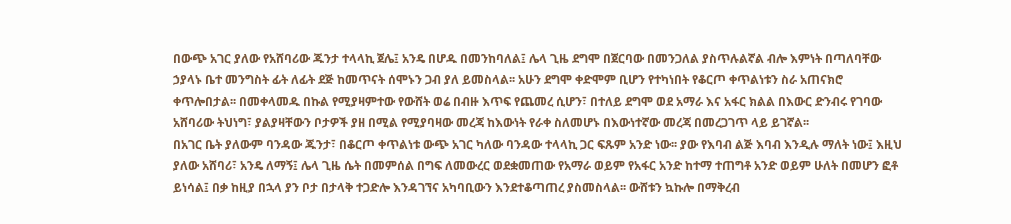በውጭ አገር ያለው የአሸባሪው ጁንታ ተላላኪ ጀሌ፤ አንዴ በሆዱ በመንከባለል፤ ሌላ ጊዜ ደግሞ በጀርባው በመንጋለል ያስጥሉልኛል ብሎ እምነት በጣለባቸው ኃያላኑ ቤተ መንግስት ፊት ለፊት ደጅ ከመጥናት ሰሞኑን ጋብ ያለ ይመስላል፡፡ አሁን ደግሞ ቀድሞም ቢሆን የተካነበት የቆርጦ ቀጥልነቱን ስራ አጠናክሮ ቀጥሎበታል፡፡ በመቀላመዱ በኩል የሚያዛምተው የውሸት ወሬ በብዙ እጥፍ የጨመረ ሲሆን፣ በተለይ ደግሞ ወደ አማራ እና አፋር ክልል በእውር ድንብሩ የገባው አሸባሪው ትህነግ፣ ያልያዛቸውን ቦታዎች ያዘ በሚል የሚያባዛው መረጃ ከእውነት የራቀ ስለመሆኑ በእውነተኛው መረጃ በመረጋገጥ ላይ ይገኛል፡፡
በአገር ቤት ያለውም ባንዳው ጁንታ፣ በቆርጦ ቀጥልነቱ ውጭ አገር ካለው ባንዳው ተላላኪ ጋር ፍጹም አንድ ነው፡፡ ያው የእባብ ልጅ እባብ እንዲሉ ማለት ነው፤ እዚህ ያለው አሸባሪ፣ አንዴ ለማኝ፤ ሌላ ጊዜ ሴት በመምሰል በግፍ ለመውረር ወደቋመጠው የአማራ ወይም የአፋር አንድ ከተማ ተጠግቶ አንድ ወይም ሁለት በመሆን ፎቶ ይነሳል፤ በቃ ከዚያ በኋላ ያን ቦታ በታላቅ ተጋድሎ እንዳገኘና አካባቢውን እንደተቆጣጠረ ያስመስላል፡፡ ውሸቱን ኳኩሎ በማቅረብ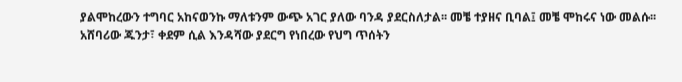ያልሞከረውን ተግባር አከናወንኩ ማለቱንም ውጭ አገር ያለው ባንዳ ያደርስለታል፡፡ መቼ ተያዘና ቢባል፤ መቼ ሞከሩና ነው መልሱ፡፡
አሸባሪው ጁንታ፣ ቀደም ሲል እንዳሻው ያደርግ የነበረው የህግ ጥሰትን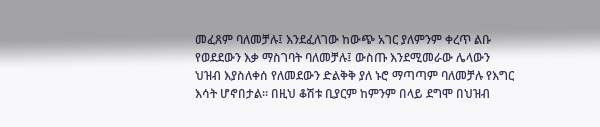መፈጸም ባለመቻሉ፤ እንደፈለገው ከውጭ አገር ያለምንም ቀረጥ ልቡ የወደደውን እቃ ማስገባት ባለመቻሉ፤ ውስጡ እንደሚመራው ሌላውን ህዝብ እያስለቀሰ የለመደውን ድልቅቅ ያለ ኑሮ ማጣጣም ባለመቻሉ የእግር እሳት ሆኖበታል፡፡ በዚህ ቆሽቱ ቢያርም ከምንም በላይ ደግሞ በህዝብ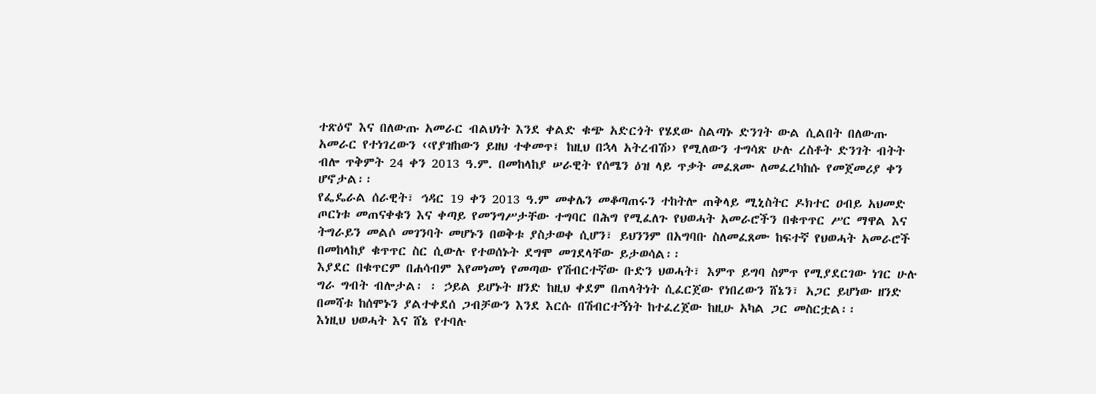ተጽዕኖ እና በለውጡ አመራር ብልህነት እንደ ቀልድ ቁጭ አድርጎት የሄደው ስልጣኑ ድንገት ውል ሲልበት በለውጡ አመራር የተነገረውን ‹‹የያዝከውን ይዘህ ተቀመጥ፤ ከዚህ በኋላ አትረብሽ›› የሚለውን ተግሳጽ ሁሉ ረስቶት ድንገት ብትት ብሎ ጥቅምት 24 ቀን 2013 ዓ.ም. በመከላከያ ሠራዊት የሰሜን ዕዝ ላይ ጥቃት መፈጸሙ ለመፈረካከሱ የመጀመሪያ ቀን ሆኖታል፡፡
የፌዴራል ሰራዊት፣ ኅዳር 19 ቀን 2013 ዓ.ም መቀሌን መቆጣጠሩን ተከትሎ ጠቅላይ ሚኒስትር ዶክተር ዐብይ አህመድ ጦርነቱ መጠናቀቁን እና ቀጣይ የመንግሥታቸው ተግባር በሕግ የሚፈለጉ የህወሓት አመራሮችን በቁጥጥር ሥር ማዋል እና ትግራይን መልሶ መገንባት መሆኑን በወቅቱ ያስታወቀ ሲሆን፣ ይህንንም በአግባቡ ስለመፈጸሙ ከፍተኛ የህወሓት አመራሮች በመከላከያ ቁጥጥር ስር ሲውሉ የተወሰኑት ደግሞ መገደላቸው ይታወሳል፡፡
እያደር በቁጥርም በሐሳብም እየመነመነ የመጣው የሽብርተኛው ቡድን ህወሓት፣ እምጥ ይግባ ስምጥ የሚያደርገው ነገር ሁሉ ግራ ግብት ብሎታል፡ ፡ ኃይል ይሆኑት ዘንድ ከዚህ ቀደም በጠላትነት ሲፈርጀው የነበረውን ሸኔን፣ አጋር ይሆነው ዘንድ በመሻቱ ከሰሞኑን ያልተቀደሰ ጋብቻውን እንደ እርሱ በሽብርተኝነት ከተፈረጀው ከዚሁ አካል ጋር መስርቷል፡፡
እነዚህ ህወሓት እና ሸኔ የተባሉ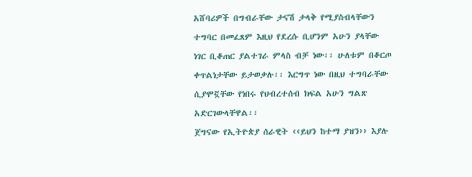አሸባሪዎች በግብራቸው ታናሽ ታላቅ የሚያስብላቸውን ተግባር በመፈጸም እዚህ የደረሱ ቢሆንም አሁን ያላቸው ነገር ቢቆጠር ያልተገራ ምላስ ብቻ ነው፡፡ ሁለቱም በቆርጦ ቀጥልነታቸው ይታወቃሉ፡፡ እርግጥ ነው በዚህ ተግባራቸው ሲያሞኟቸው የነበሩ የህብረተሰብ ክፍል አሁን ግልጽ አድርገውላቸዋል፡፡
ጀግናው የኢትዮጵያ ሰራዊት ‹‹ይህን ከተማ ያዝን›› እያሉ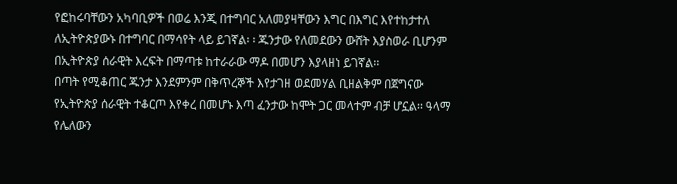የፎከሩባቸውን አካባቢዎች በወሬ እንጂ በተግባር አለመያዛቸውን እግር በእግር እየተከታተለ ለኢትዮጵያውኑ በተግባር በማሳየት ላይ ይገኛል፡ ፡ ጁንታው የለመደውን ውሸት እያስወራ ቢሆንም በኢትዮጵያ ሰራዊት እረፍት በማጣቱ ከተራራው ማዶ በመሆን እያላዘነ ይገኛል፡፡
በጣት የሚቆጠር ጁንታ እንደምንም በቅጥረኞች እየታገዘ ወደመሃል ቢዘልቅም በጀግናው የኢትዮጵያ ሰራዊት ተቆርጦ እየቀረ በመሆኑ እጣ ፈንታው ከሞት ጋር መላተም ብቻ ሆኗል፡፡ ዓላማ የሌለውን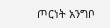ጦርነት አንግቦ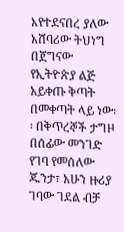እየተደናበረ ያለው አሸባሪው ትህነግ በጀግናው የኢትዮጵያ ልጅ አይቀጡ ቅጣት በመቀጣት ላይ ነው፡፡ በቅጥረኞች ታግዞ በሰፊው መንገድ የገባ የመሰለው ጁንታ፣ አሁን ዙሪያ ገባው ገደል ብቻ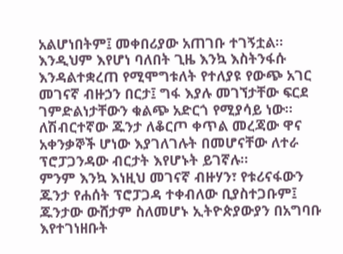አልሆነበትም፤ መቀበሪያው አጠገቡ ተገኝቷል፡፡
እንዲህም እየሆነ ባለበት ጊዜ እንኳ እስትንፋሱ እንዳልተቋረጠ የሚሞግቱለት የተለያዩ የውጭ አገር መገናኛ ብዙኃን በርታ፤ ግፋ እያሉ መገኘታቸው ፍርደ ገምድልነታቸውን ቁልጭ አድርጎ የሚያሳይ ነው፡፡ ለሽብርተኛው ጁንታ ለቆርጦ ቀጥል መረጃው ዋና አቀንቃኞች ሆነው እያገለገሉት በመሆናቸው ለተራ ፕሮፓጋንዳው ብርታት እየሆኑት ይገኛሉ፡፡
ምንም እንኳ እነዚህ መገናኛ ብዙሃን፣ የቱሪናፋውን ጁንታ የሐሰት ፕሮፓጋዳ ተቀብለው ቢያስተጋቡም፤ ጁንታው ውሸታም ስለመሆኑ ኢትዮጵያውያን በአግባቡ እየተገነዘቡት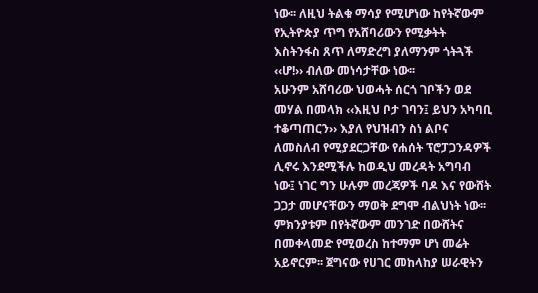ነው፡፡ ለዚህ ትልቁ ማሳያ የሚሆነው ከየትኛውም የኢትዮጵያ ጥግ የአሸባሪውን የሚቃትት እስትንፋስ ጸጥ ለማድረግ ያለማንም ጎትጓች ‹‹ሆ!›› ብለው መነሳታቸው ነው፡፡
አሁንም አሸባሪው ህወሓት ሰርጎ ገቦችን ወደ መሃል በመላክ ‹‹እዚህ ቦታ ገባን፤ ይህን አካባቢ ተቆጣጠርን›› እያለ የህዝብን ስነ ልቦና ለመስለብ የሚያደርጋቸው የሐሰት ፕሮፓጋንዳዎች ሊኖሩ እንደሚችሉ ከወዲህ መረዳት አግባብ ነው፤ ነገር ግን ሁሉም መረጃዎች ባዶ እና የውሸት ጋጋታ መሆናቸውን ማወቅ ደግሞ ብልህነት ነው፡፡ ምክንያቱም በየትኛውም መንገድ በውሸትና በመቀላመድ የሚወረስ ከተማም ሆነ መሬት አይኖርም፡፡ ጀግናው የሀገር መከላከያ ሠራዊትን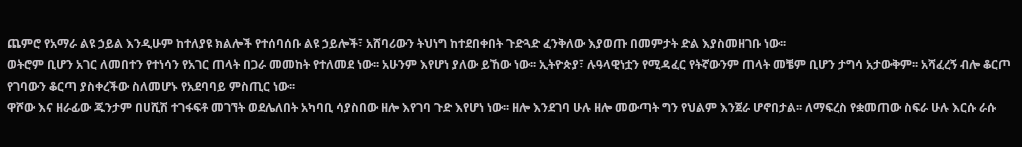ጨምሮ የአማራ ልዩ ኃይል እንዲሁም ከተለያዩ ክልሎች የተሰባሰቡ ልዩ ኃይሎች፣ አሸባሪውን ትህነግ ከተደበቀበት ጉድጓድ ፈንቅለው እያወጡ በመምታት ድል እያስመዘገቡ ነው፡፡
ወትሮም ቢሆን አገር ለመበተን የተነሳን የአገር ጠላት በጋራ መመከት የተለመደ ነው፡፡ አሁንም እየሆነ ያለው ይኸው ነው፡፡ ኢትዮጵያ፣ ሉዓላዊነቷን የሚዳፈር የትኛውንም ጠላት መቼም ቢሆን ታግሳ አታውቅም፡፡ አሻፈረኝ ብሎ ቆርጦ የገባውን ቆርጣ ያስቀረችው ስለመሆኑ የአደባባይ ምስጢር ነው፡፡
ዋሾው እና ዘራፊው ጁንታም በሀሺሽ ተገፋፍቶ መገኘት ወደሌለበት አካባቢ ሳያስበው ዘሎ እየገባ ጉድ እየሆነ ነው፡፡ ዘሎ እንደገባ ሁሉ ዘሎ መውጣት ግን የህልም እንጀራ ሆኖበታል፡፡ ለማፍረስ የቋመጠው ስፍራ ሁሉ እርሱ ራሱ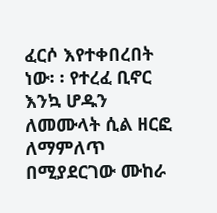ፈርሶ እየተቀበረበት ነው፡ ፡ የተረፈ ቢኖር እንኳ ሆዱን ለመሙላት ሲል ዘርፎ ለማምለጥ በሚያደርገው ሙከራ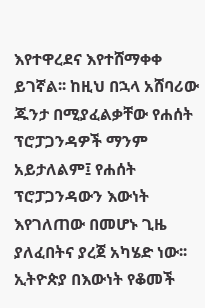እየተዋረደና እየተሸማቀቀ ይገኛል፡፡ ከዚህ በኋላ አሸባሪው ጁንታ በሚያፈልቃቸው የሐሰት ፕሮፓጋንዳዎች ማንም አይታለልም፤ የሐሰት ፕሮፓጋንዳውን እውነት እየገለጠው በመሆኑ ጊዜ ያለፈበትና ያረጀ አካሄድ ነው፡፡ ኢትዮጵያ በእውነት የቆመች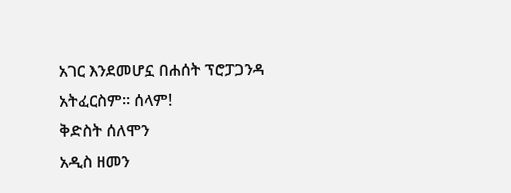አገር እንደመሆኗ በሐሰት ፕሮፓጋንዳ አትፈርስም፡፡ ሰላም!
ቅድስት ሰለሞን
አዲስ ዘመን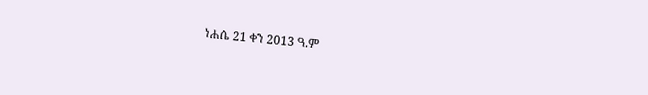ነሐሴ 21 ቀን 2013 ዓ.ም